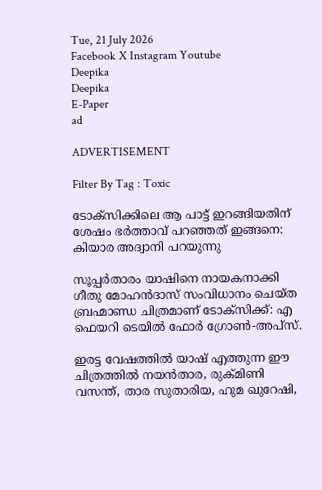Tue, 21 July 2026
Facebook X Instagram Youtube
Deepika
Deepika
E-Paper
ad

ADVERTISEMENT

Filter By Tag : Toxic

ടോക്സിക്കിലെ ആ പാട്ട് ഇറങ്ങിയതിന് ശേഷം ഭർത്താവ് പറഞ്ഞത് ഇങ്ങനെ: കിയാര അദ്വാനി പറയുന്നു

സൂപ്പർതാരം യാഷിനെ നായകനാക്കി ഗീതു മോഹൻദാസ് സംവിധാനം ചെയ്ത ബ്രഹ്മാണ്ഡ ചിത്രമാണ് ടോക്സിക്ക്: എ ഫെയറി ടെയിൽ ഫോർ ഗ്രോൺ-അപ്‌സ്.

ഇരട്ട വേഷത്തില്‍ യാഷ് എത്തുന്ന ഈ ചിത്രത്തിൽ നയൻതാര, രുക്മിണി വസന്ത്, താര സുതാരിയ, ഹുമ ഖുറേഷി,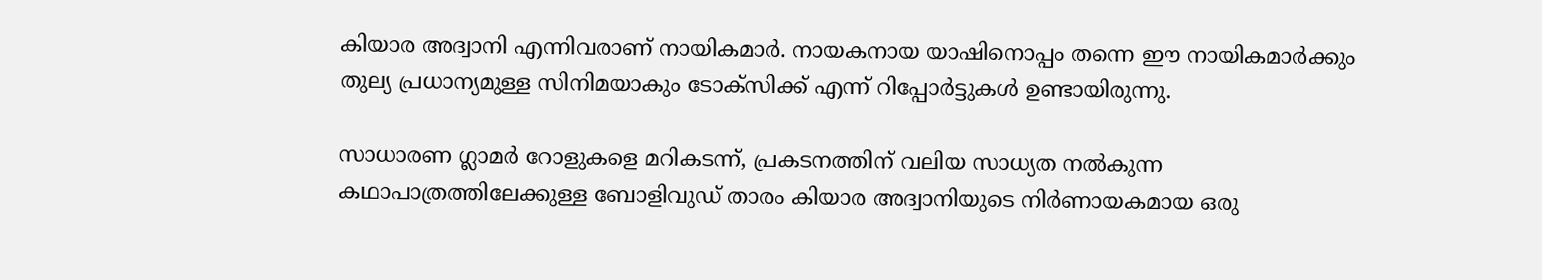കിയാര അദ്വാനി എന്നിവരാണ് നായികമാര്‍. നായകനായ യാഷിനൊപ്പം തന്നെ ഈ നായികമാർക്കും തുല്യ പ്രധാന്യമുള്ള സിനിമയാകും ടോക്സിക്ക് എന്ന് റിപ്പോര്‍ട്ടുകള്‍ ഉണ്ടായിരുന്നു.

സാധാരണ ഗ്ലാമർ റോളുകളെ മറികടന്ന്, പ്രകടനത്തിന് വലിയ സാധ്യത നൽകുന്ന കഥാപാത്രത്തിലേക്കുള്ള ബോളിവുഡ് താരം കിയാര അദ്വാനിയുടെ നിർണായകമായ ഒരു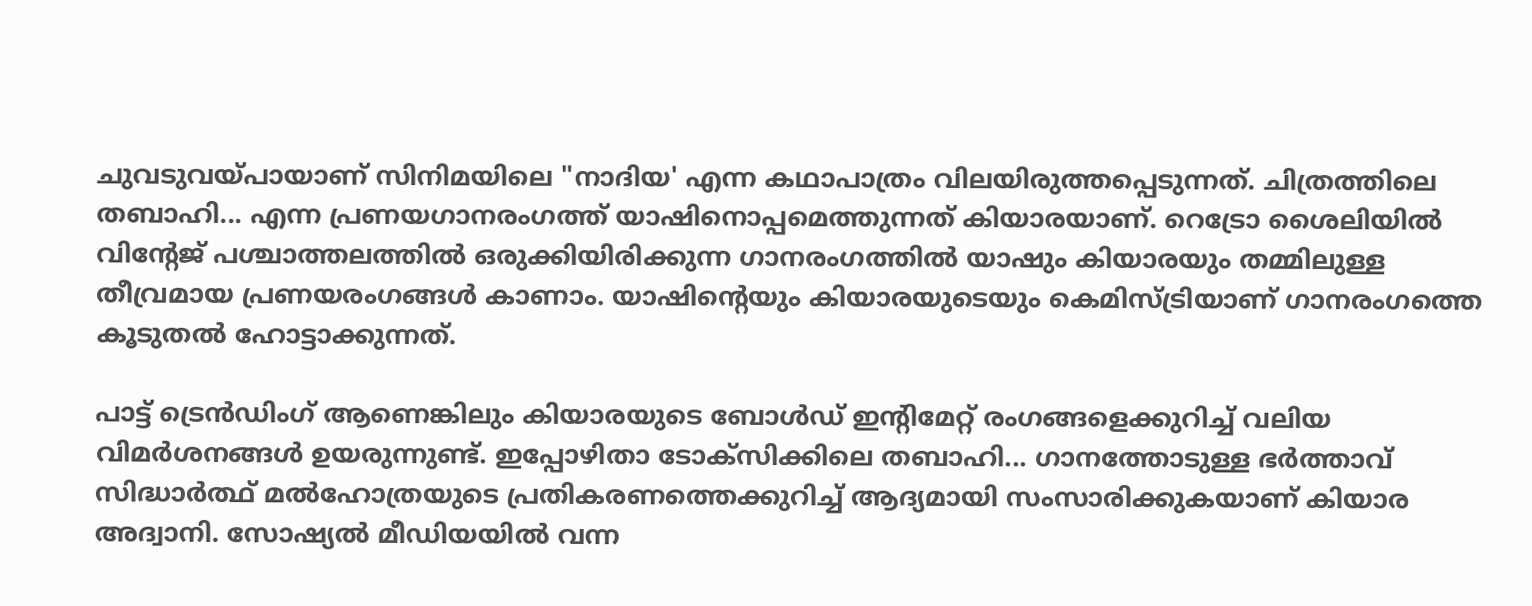ചുവടുവയ്പായാണ് സിനിമയിലെ "നാദിയ' എന്ന കഥാപാത്രം വിലയിരുത്തപ്പെടുന്നത്. ചിത്രത്തിലെ തബാഹി... എന്ന പ്രണയഗാനരംഗത്ത് യാഷിനൊപ്പമെത്തുന്നത് കിയാരയാണ്. റെട്രോ ശൈലിയിൽ വിന്‍റേജ് പശ്ചാത്തലത്തിൽ ഒരുക്കിയിരിക്കുന്ന ഗാനരംഗത്തില്‍ യാഷും കിയാരയും തമ്മിലുള്ള തീവ്രമായ പ്രണയരംഗങ്ങൾ കാണാം. യാഷിന്‍റെയും കിയാരയുടെയും കെമിസ്ട്രിയാണ് ഗാനരംഗത്തെ കൂടുതല്‍ ഹോട്ടാക്കുന്നത്.

പാട്ട് ട്രെന്‍ഡിംഗ് ആണെങ്കിലും കിയാരയുടെ ബോള്‍ഡ് ഇന്‍റിമേറ്റ് രംഗങ്ങളെക്കുറിച്ച് വലിയ വിമര്‍ശനങ്ങള്‍ ഉയരുന്നുണ്ട്. ഇപ്പോഴിതാ ടോക്സിക്കിലെ തബാഹി... ഗാനത്തോടുള്ള ഭർത്താവ് സിദ്ധാർത്ഥ് മൽഹോത്രയുടെ പ്രതികരണത്തെക്കുറിച്ച് ആദ്യമായി സംസാരിക്കുകയാണ് കിയാര അദ്വാനി. സോഷ്യല്‍ മീഡിയയില്‍ വന്ന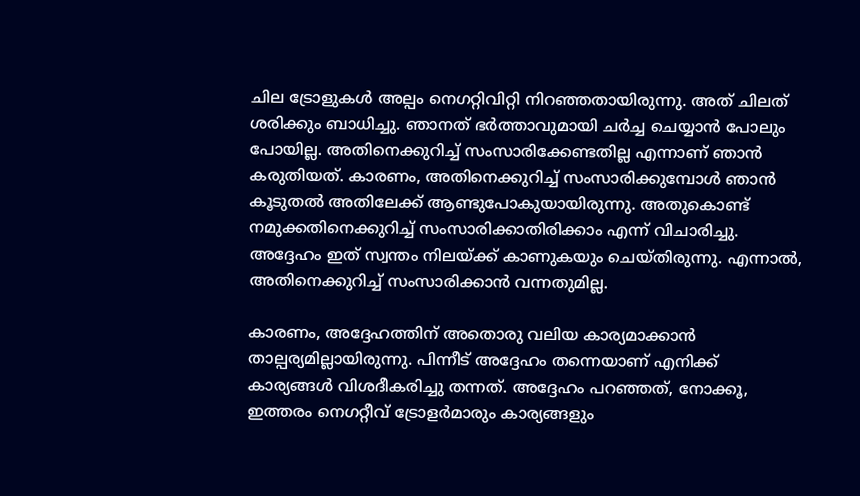ചില ട്രോളുകള്‍ അല്പം നെഗറ്റിവിറ്റി നിറഞ്ഞതായിരുന്നു. അത് ചിലത് ശരിക്കും ബാധിച്ചു. ഞാനത് ഭർത്താവുമായി ചർച്ച ചെയ്യാൻ പോലും പോയില്ല. അതിനെക്കുറിച്ച് സംസാരിക്കേണ്ടതില്ല എന്നാണ് ഞാൻ കരുതിയത്. കാരണം, അതിനെക്കുറിച്ച് സംസാരിക്കുമ്പോൾ ഞാൻ കൂടുതൽ അതിലേക്ക് ആണ്ടുപോകുയായിരുന്നു. അതുകൊണ്ട് നമുക്കതിനെക്കുറിച്ച് സംസാരിക്കാതിരിക്കാം എന്ന് വിചാരിച്ചു. അദ്ദേഹം ഇത് സ്വന്തം നിലയ്ക്ക് കാണുകയും ചെയ്തിരുന്നു. എന്നാൽ, അതിനെക്കുറിച്ച് സംസാരിക്കാൻ വന്നതുമില്ല.

കാരണം, അദ്ദേഹത്തിന് അതൊരു വലിയ കാര്യമാക്കാൻ താല്പര്യമില്ലായിരുന്നു. പിന്നീട് അദ്ദേഹം തന്നെയാണ് എനിക്ക് കാര്യങ്ങൾ വിശദീകരിച്ചു തന്നത്. അദ്ദേഹം പറഞ്ഞത്, നോക്കൂ, ഇത്തരം നെഗറ്റീവ് ട്രോളർമാരും കാര്യങ്ങളും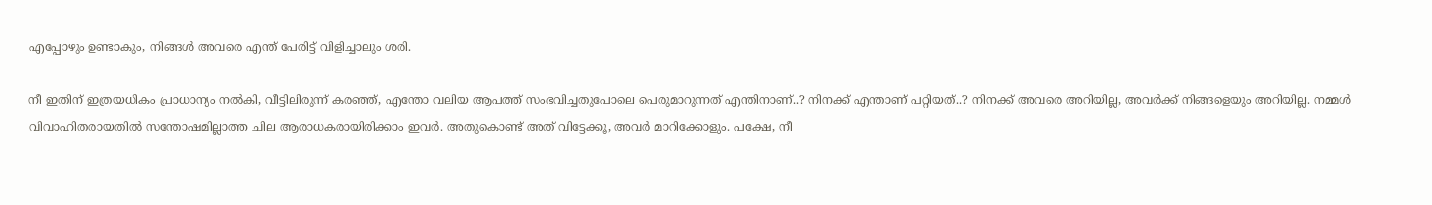എപ്പോഴും ഉണ്ടാകും, നിങ്ങൾ അവരെ എന്ത് പേരിട്ട് വിളിച്ചാലും ശരി.

നീ ഇതിന് ഇത്രയധികം പ്രാധാന്യം നൽകി, വീട്ടിലിരുന്ന് കരഞ്ഞ്, എന്തോ വലിയ ആപത്ത് സംഭവിച്ചതുപോലെ പെരുമാറുന്നത് എന്തിനാണ്..? നിനക്ക് എന്താണ് പറ്റിയത്..? നിനക്ക് അവരെ അറിയില്ല, അവർക്ക് നിങ്ങളെയും അറിയില്ല. നമ്മൾ വിവാഹിതരായതിൽ സന്തോഷമില്ലാത്ത ചില ആരാധകരായിരിക്കാം ഇവർ. അതുകൊണ്ട് അത് വിട്ടേക്കൂ, അവർ മാറിക്കോളും. പക്ഷേ, നീ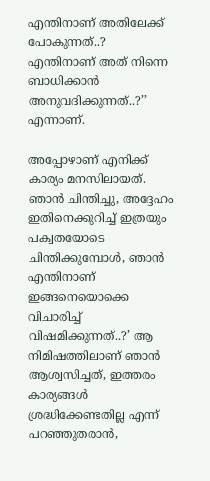എന്തിനാണ് അതിലേക്ക് പോകുന്നത്..? എന്തിനാണ് അത് നിന്നെ ബാധിക്കാൻ അനുവദിക്കുന്നത്..?’’ എന്നാണ്.

അപ്പോഴാണ് എനിക്ക് കാര്യം മനസിലായത്. ഞാൻ ചിന്തിച്ചു, അദ്ദേഹം ഇതിനെക്കുറിച്ച് ഇത്രയും പക്വതയോടെ ചിന്തിക്കുമ്പോൾ, ഞാൻ എന്തിനാണ് ഇങ്ങനെയൊക്കെ വിചാരിച്ച് വിഷമിക്കുന്നത്..?’ ആ നിമിഷത്തിലാണ് ഞാൻ ആശ്വസിച്ചത്, ഇത്തരം കാര്യങ്ങൾ ശ്രദ്ധിക്കേണ്ടതില്ല എന്ന് പറഞ്ഞുതരാൻ,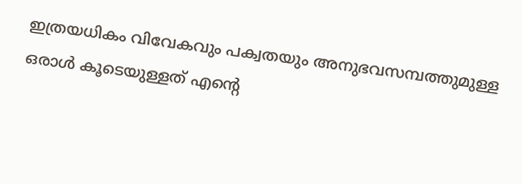ഇത്രയധികം വിവേകവും പക്വതയും അനുഭവസമ്പത്തുമുള്ള ഒരാൾ കൂടെയുള്ളത് എന്‍റെ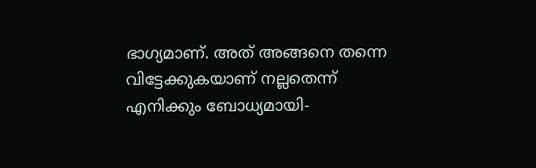ഭാഗ്യമാണ്. അത് അങ്ങനെ തന്നെ വിട്ടേക്കുകയാണ് നല്ലതെന്ന് എനിക്കും ബോധ്യമായി-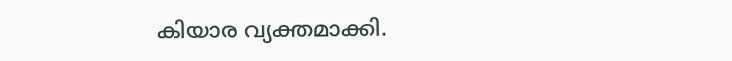കിയാര വ്യക്തമാക്കി.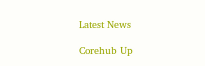Latest News

Corehub Up